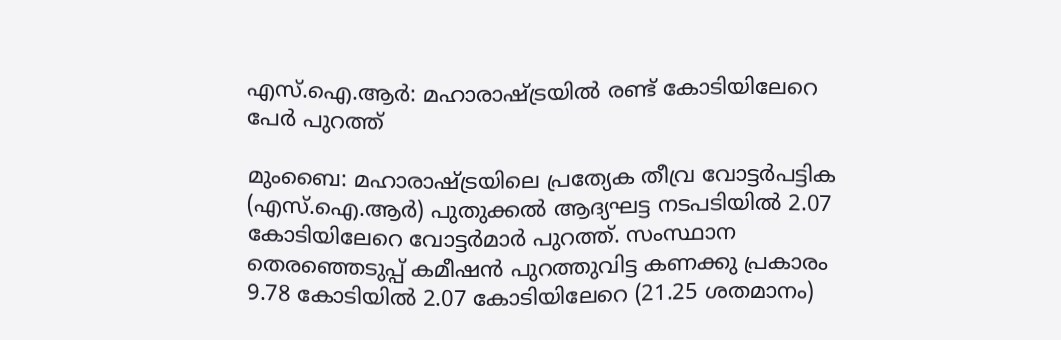എസ്.ഐ.ആർ: മഹാരാഷ്ട്രയിൽ രണ്ട് കോടിയിലേറെ പേർ പുറത്ത്

മുംബൈ: മഹാരാഷ്ട്രയിലെ പ്രത്യേക തീവ്ര വോട്ടർപട്ടിക (എസ്.ഐ.ആർ) പുതുക്കൽ ആദ്യഘട്ട നടപടിയിൽ 2.07 കോടിയിലേറെ വോട്ടർമാർ പുറത്ത്. സംസ്ഥാന തെരഞ്ഞെടുപ്പ് കമീഷൻ പുറത്തുവിട്ട കണക്കു പ്രകാരം 9.78 കോടിയിൽ 2.07 കോടിയിലേറെ (21.25 ശതമാനം)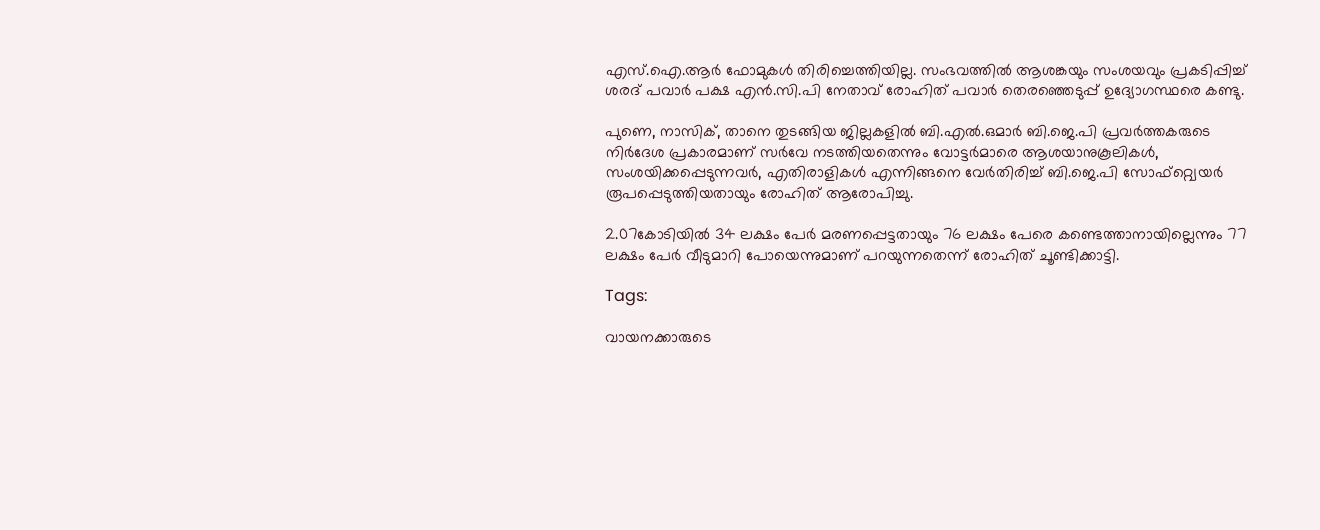എസ്.ഐ.ആർ ഫോമുകൾ തിരിച്ചെത്തിയില്ല. സംഭവത്തിൽ ആശങ്കയും സംശയവും പ്രകടിപ്പിച്ച് ശരദ് പവാർ പക്ഷ എൻ.സി.പി നേതാവ് രോഹിത് പവാർ തെരഞ്ഞെടുപ്പ് ഉദ്യോഗസ്ഥരെ കണ്ടു.

പുണെ, നാസിക്, താനെ തുടങ്ങിയ ജില്ലകളിൽ ബി.എൽ.ഒമാർ ബി.ജെ.പി പ്രവർത്തകരുടെ നിർദേശ പ്രകാരമാണ് സർവേ നടത്തിയതെന്നും വോട്ടർമാരെ ആശയാനുകൂലികൾ, സംശയിക്കപ്പെടുന്നവർ, എതിരാളികൾ എന്നിങ്ങനെ വേർതിരിച്ച് ബി.ജെ.പി സോഫ്റ്റ്വെയർ രൂപപ്പെടുത്തിയതായും രോഹിത് ആരോപിച്ചു.

2.07കോടിയിൽ 34 ലക്ഷം പേർ മരണപ്പെട്ടതായും 76 ലക്ഷം പേരെ കണ്ടെത്താനായില്ലെന്നും 77 ലക്ഷം പേർ വീടുമാറി പോയെന്നുമാണ് പറയുന്നതെന്ന് രോഹിത് ചൂണ്ടിക്കാട്ടി.

Tags:

വായനക്കാരുടെ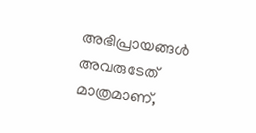അഭിപ്രായങ്ങള്‍ അവരുടേത് മാത്രമാണ്,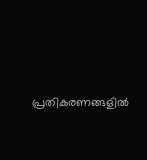പ്രതികരണങ്ങളിൽ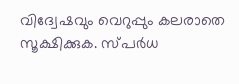വിദ്വേഷവും വെറുപ്പും കലരാതെ സൂക്ഷിക്കുക. സ്പർധ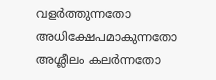വളർത്തുന്നതോ അധിക്ഷേപമാകുന്നതോ അശ്ലീലം കലർന്നതോ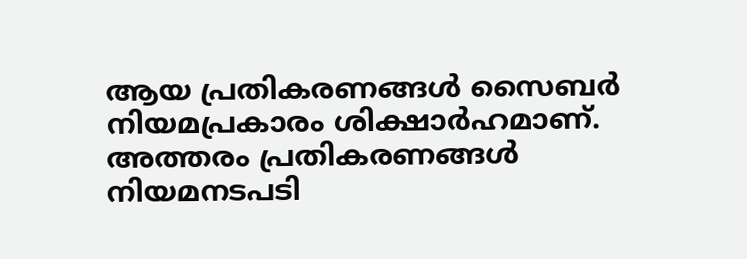ആയ പ്രതികരണങ്ങൾ സൈബർ നിയമപ്രകാരം ശിക്ഷാർഹമാണ്. അത്തരം പ്രതികരണങ്ങൾ നിയമനടപടി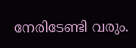നേരിടേണ്ടി വരും.